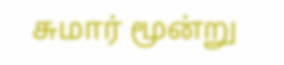சுமார் மூன்று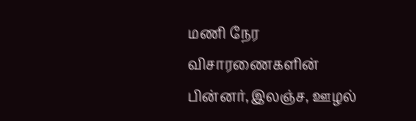மணி நேர விசாரணைகளின் பின்னர்,இலஞ்ச, ஊழல்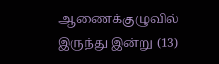ஆணைக்குழுவில் இருந்து இன்று (13)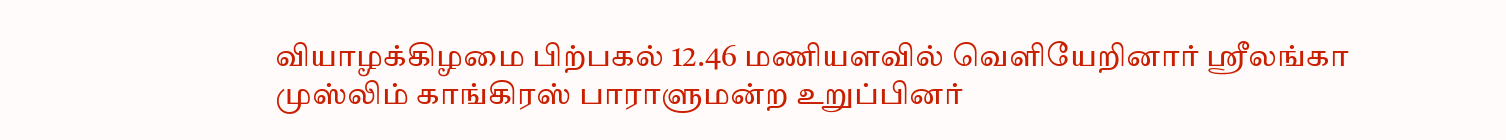வியாழக்கிழமை பிற்பகல் 12.46 மணியளவில் வெளியேறினார் ஶ்ரீலங்கா முஸ்லிம் காங்கிரஸ் பாராளுமன்ற உறுப்பினர்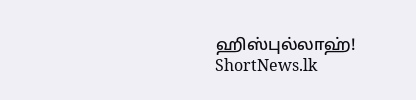ஹிஸ்புல்லாஹ்!
ShortNews.lk